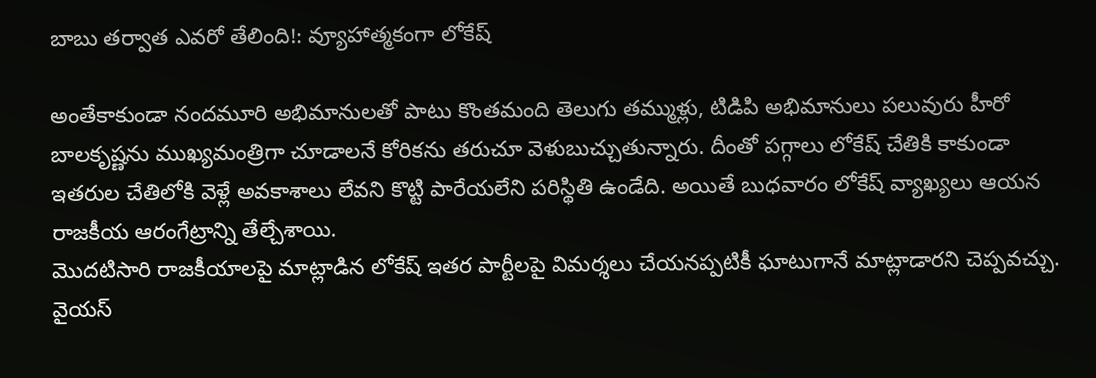బాబు తర్వాత ఎవరో తేలింది!: వ్యూహాత్మకంగా లోకేష్

అంతేకాకుండా నందమూరి అభిమానులతో పాటు కొంతమంది తెలుగు తమ్ముళ్లు, టిడిపి అభిమానులు పలువురు హీరో బాలకృష్ణను ముఖ్యమంత్రిగా చూడాలనే కోరికను తరుచూ వెళుబుచ్చుతున్నారు. దీంతో పగ్గాలు లోకేష్ చేతికి కాకుండా ఇతరుల చేతిలోకి వెళ్లే అవకాశాలు లేవని కొట్టి పారేయలేని పరిస్థితి ఉండేది. అయితే బుధవారం లోకేష్ వ్యాఖ్యలు ఆయన రాజకీయ ఆరంగేట్రాన్ని తేల్చేశాయి.
మొదటిసారి రాజకీయాలపై మాట్లాడిన లోకేష్ ఇతర పార్టీలపై విమర్శలు చేయనప్పటికీ ఘాటుగానే మాట్లాడారని చెప్పవచ్చు. వైయస్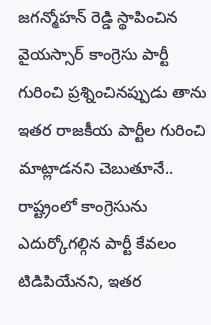జగన్మోహన్ రెడ్డి స్థాపించిన వైయస్సార్ కాంగ్రెసు పార్టీ గురించి ప్రశ్నించినప్పుడు తాను ఇతర రాజకీయ పార్టీల గురించి మాట్లాడనని చెబుతూనే.. రాష్ట్రంలో కాంగ్రెసును ఎదుర్కోగల్గిన పార్టీ కేవలం టిడిపియేనని, ఇతర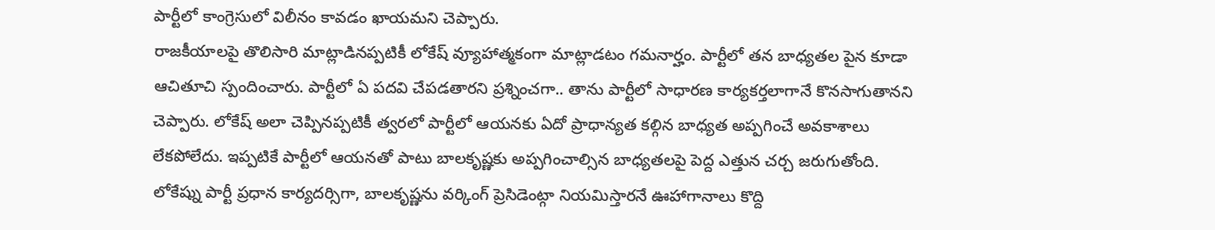పార్టీలో కాంగ్రెసులో విలీనం కావడం ఖాయమని చెప్పారు.
రాజకీయాలపై తొలిసారి మాట్లాడినప్పటికీ లోకేష్ వ్యూహాత్మకంగా మాట్లాడటం గమనార్హం. పార్టీలో తన బాధ్యతల పైన కూడా ఆచితూచి స్పందించారు. పార్టీలో ఏ పదవి చేపడతారని ప్రశ్నించగా.. తాను పార్టీలో సాధారణ కార్యకర్తలాగానే కొనసాగుతానని చెప్పారు. లోకేష్ అలా చెప్పినప్పటికీ త్వరలో పార్టీలో ఆయనకు ఏదో ప్రాధాన్యత కల్గిన బాధ్యత అప్పగించే అవకాశాలు లేకపోలేదు. ఇప్పటికే పార్టీలో ఆయనతో పాటు బాలకృష్ణకు అప్పగించాల్సిన బాధ్యతలపై పెద్ద ఎత్తున చర్చ జరుగుతోంది.
లోకేష్ను పార్టీ ప్రధాన కార్యదర్సిగా, బాలకృష్ణను వర్కింగ్ ప్రెసిడెంట్గా నియమిస్తారనే ఊహాగానాలు కొద్ది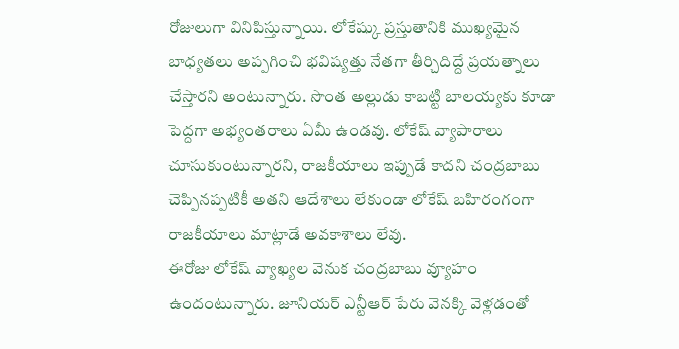రోజులుగా వినిపిస్తున్నాయి. లోకేష్కు ప్రస్తుతానికి ముఖ్యమైన బాధ్యతలు అప్పగించి భవిష్యత్తు నేతగా తీర్చిదిద్దే ప్రయత్నాలు చేస్తారని అంటున్నారు. సొంత అల్లుడు కాబట్టి బాలయ్యకు కూడా పెద్దగా అభ్యంతరాలు ఏమీ ఉండవు. లోకేష్ వ్యాపారాలు చూసుకుంటున్నారని, రాజకీయాలు ఇప్పుడే కాదని చంద్రబాబు చెప్పినప్పటికీ అతని ఆదేశాలు లేకుండా లోకేష్ బహిరంగంగా రాజకీయాలు మాట్లాడే అవకాశాలు లేవు.
ఈరోజు లోకేష్ వ్యాఖ్యల వెనుక చంద్రబాబు వ్యూహం ఉందంటున్నారు. జూనియర్ ఎన్టీఆర్ పేరు వెనక్కి వెళ్లడంతో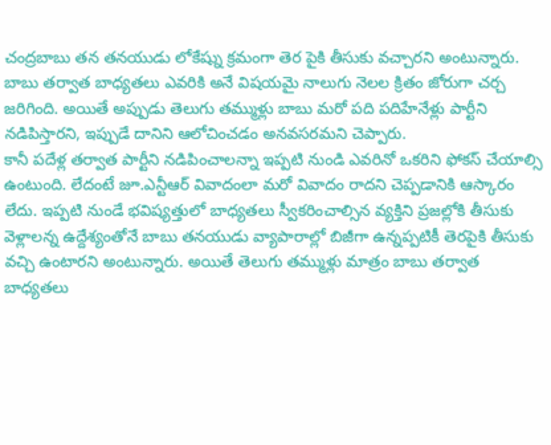చంద్రబాబు తన తనయుడు లోకేష్ను క్రమంగా తెర పైకి తీసుకు వచ్చారని అంటున్నారు. బాబు తర్వాత బాధ్యతలు ఎవరికి అనే విషయమై నాలుగు నెలల క్రితం జోరుగా చర్చ జరిగింది. అయితే అప్పుడు తెలుగు తమ్ముళ్లు బాబు మరో పది పదిహేనేళ్లు పార్టీని నడిపిస్తారని, ఇప్పుడే దానిని ఆలోచించడం అనవసరమని చెప్పారు.
కానీ పదేళ్ల తర్వాత పార్టీని నడిపించాలన్నా ఇప్పటి నుండి ఎవరినో ఒకరిని ఫోకస్ చేయాల్సి ఉంటుంది. లేదంటే జూ.ఎన్టీఆర్ వివాదంలా మరో వివాదం రాదని చెప్పడానికి ఆస్కారం లేదు. ఇప్పటి నుండే భవిష్యత్తులో బాధ్యతలు స్వీకరించాల్సిన వ్యక్తిని ప్రజల్లోకి తీసుకు వెళ్లాలన్న ఉద్దేశ్యంతోనే బాబు తనయుడు వ్యాపారాల్లో బిజీగా ఉన్నప్పటికీ తెరపైకి తీసుకు వచ్చి ఉంటారని అంటున్నారు. అయితే తెలుగు తమ్ముళ్లు మాత్రం బాబు తర్వాత బాధ్యతలు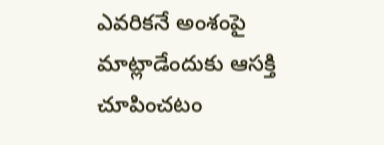ఎవరికనే అంశంపై మాట్లాడేందుకు ఆసక్తి చూపించటం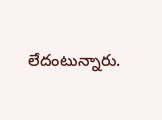లేదంటున్నారు.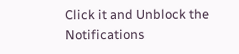Click it and Unblock the Notifications